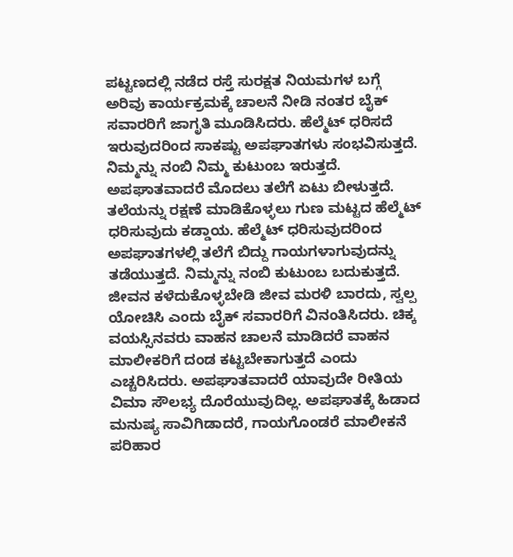ಪಟ್ಟಣದಲ್ಲಿ ನಡೆದ ರಸ್ತೆ ಸುರಕ್ಷತ ನಿಯಮಗಳ ಬಗ್ಗೆ ಅರಿವು ಕಾರ್ಯಕ್ರಮಕ್ಕೆ ಚಾಲನೆ ನೀಡಿ ನಂತರ ಬೈಕ್ ಸವಾರರಿಗೆ ಜಾಗೃತಿ ಮೂಡಿಸಿದರು. ಹೆಲ್ಮೆಟ್ ಧರಿಸದೆ ಇರುವುದರಿಂದ ಸಾಕಷ್ಟು ಅಪಘಾತಗಳು ಸಂಭವಿಸುತ್ತದೆ. ನಿಮ್ಮನ್ನು ನಂಬಿ ನಿಮ್ಮ ಕುಟುಂಬ ಇರುತ್ತದೆ. ಅಪಘಾತವಾದರೆ ಮೊದಲು ತಲೆಗೆ ಏಟು ಬೀಳುತ್ತದೆ. ತಲೆಯನ್ನು ರಕ್ಷಣೆ ಮಾಡಿಕೊಳ್ಳಲು ಗುಣ ಮಟ್ಟದ ಹೆಲ್ಮೆಟ್ ಧರಿಸುವುದು ಕಡ್ಡಾಯ. ಹೆಲ್ಮೆಟ್ ಧರಿಸುವುದರಿಂದ ಅಪಘಾತಗಳಲ್ಲಿ ತಲೆಗೆ ಬಿದ್ದು ಗಾಯಗಳಾಗುವುದನ್ನು ತಡೆಯುತ್ತದೆ. ನಿಮ್ಮನ್ನು ನಂಬಿ ಕುಟುಂಬ ಬದುಕುತ್ತದೆ. ಜೀವನ ಕಳೆದುಕೊಳ್ಳಬೇಡಿ ಜೀವ ಮರಳಿ ಬಾರದು, ಸ್ವಲ್ಪ ಯೋಚಿಸಿ ಎಂದು ಬೈಕ್ ಸವಾರರಿಗೆ ವಿನಂತಿಸಿದರು. ಚಿಕ್ಕ ವಯಸ್ಸಿನವರು ವಾಹನ ಚಾಲನೆ ಮಾಡಿದರೆ ವಾಹನ ಮಾಲೀಕರಿಗೆ ದಂಡ ಕಟ್ಟಬೇಕಾಗುತ್ತದೆ ಎಂದು ಎಚ್ಚರಿಸಿದರು. ಅಪಘಾತವಾದರೆ ಯಾವುದೇ ರೀತಿಯ ವಿಮಾ ಸೌಲಭ್ಯ ದೊರೆಯುವುದಿಲ್ಲ. ಅಪಘಾತಕ್ಕೆ ಹಿಡಾದ ಮನುಷ್ಯ ಸಾವಿಗಿಡಾದರೆ, ಗಾಯಗೊಂಡರೆ ಮಾಲೀಕನೆ ಪರಿಹಾರ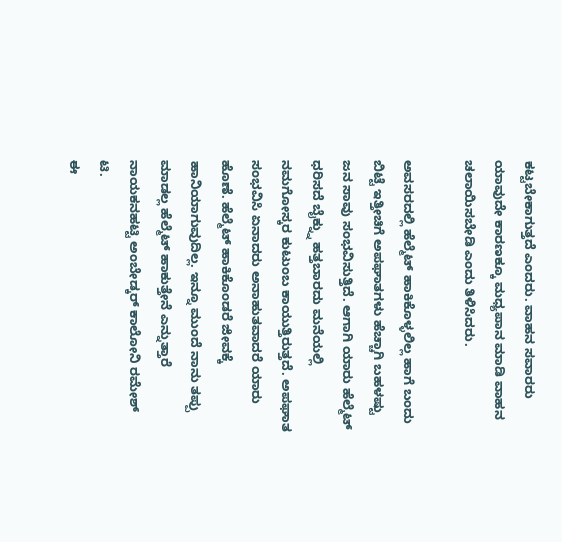ಕಟ್ಟಬೇಕಾಗುತ್ತದೆ ಎಂದರು. ವಾಹನ ಸವಾರರು ಯಾವುದೇ ಕಾರಣಕ್ಕೂ ಮಧ್ಯಪಾನ ಮಾಡಿ ವಾಹನ ಚಲಾಯಿಸಬೇಡಿ ಎಂದು ತಿಳಿಸಿದರು.

ಅವಸರದಲ್ಲಿ ಹೆಲ್ಮೆಟ್ ಹಾಕಿಕೊಳ್ಳಲಿಲ್ಲ ಹಾಗೆ ಬಂದು ಬಿಟ್ಟೆ ಇತ್ತೀಚಿಗೆ ಅಪಘಾತಗಳು ಹೆಚ್ಚಾಗಿ ಬಹಳಷ್ಟು ಜನ ಸಾವು ಸಂಭವಿಸುತ್ತಿದೆ. ಆಗಾಗಿ ಯಾರು ಹೆಲ್ಮೆಟ್ ಧರಿಸದೆ ಬೈಕ್ನ್ನು ಹತ್ತಬಾರದು ಮನೆಯಲ್ಲಿ ನಮಗೋಸ್ಕರ ಕುಟುಂಬ ಕಾಯುತ್ತಿರುತ್ತದೆ. ಅಪಘಾತ ಸಂಭವಿಸಿ ಏನಾದರು ಅನಾಹುತವಾದರೆ ಯಾರು ಹೊಣೆ. ಹೆಲ್ಮೆಟ್ ಹಾಕಿಕೊಂಡರೆ ಜೀವಕ್ಕೆ ಹಾನಿಯಾಗುವುದಿಲ್ಲ. ಇನ್ನೂ ಮುಂದೆ ನಾನು ತಪ್ಪು ಮಾಡಲ್ಲ ಹೆಲ್ಮೆಟ್ ಹಾಕುತ್ತೇನೆ ಎನ್ನುತ್ತಾರೆ ನಾಯಕನಹಟ್ಟಿ ಅಂಬೇಡ್ಕರ್ ಕಾಲೋನಿ ರಮೇಶ್ ಟಿ.
ಈ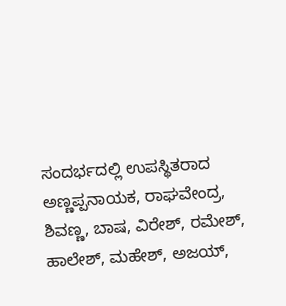ಸಂದರ್ಭದಲ್ಲಿ ಉಪಸ್ಥಿತರಾದ ಅಣ್ಣಪ್ಪನಾಯಕ, ರಾಘವೇಂದ್ರ, ಶಿವಣ್ಣ, ಬಾಷ, ವಿರೇಶ್, ರಮೇಶ್, ಹಾಲೇಶ್, ಮಹೇಶ್, ಅಜಯ್,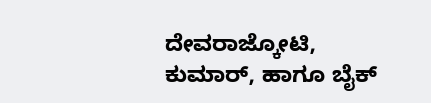ದೇವರಾಜ್ಕೋಟಿ, ಕುಮಾರ್, ಹಾಗೂ ಬೈಕ್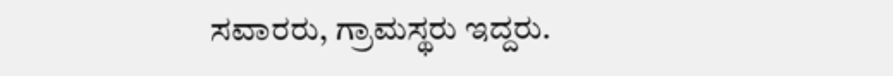ಸವಾರರು, ಗ್ರಾಮಸ್ಥರು ಇದ್ದರು.